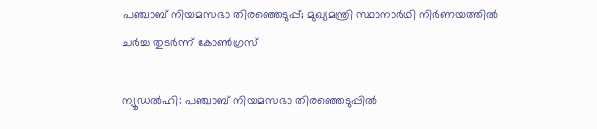പഞ്ചാബ് നിയമസഭാ തിരഞ്ഞെടുപ്പ്; മുഖ്യമന്ത്രി സ്ഥാനാർഥി നിർണയത്തിൽ ചർച്ച തുടർന്ന് കോൺഗ്രസ്

ന്യൂഡൽഹി: പഞ്ചാബ് നിയമസഭാ തിരഞ്ഞെടുപ്പിൽ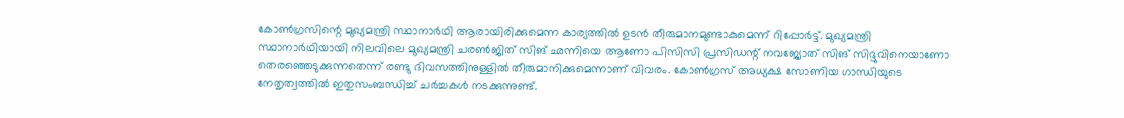കോൺഗ്രസിന്റെ മുഖ്യമന്ത്രി സ്ഥാനാർഥി ആരായിരിക്കുമെന്ന കാര്യത്തിൽ ഉടൻ തീരുമാനമുണ്ടാകുമെന്ന് റിപ്പോർട്ട്. മുഖ്യമന്ത്രി സ്ഥാനാർഥിയായി നിലവിലെ മുഖ്യമന്ത്രി ചരൺജിത് സിങ് ഛന്നിയെ ആണോ പിസിസി പ്രസിഡന്റ് നവജ്യോത് സിങ് സിദ്ദുവിനെയാണോ തെരഞ്ഞെടുക്കുന്നതെന്ന് രണ്ടു ദിവസത്തിനുള്ളിൽ തീരുമാനിക്കുമെന്നാണ് വിവരം. കോൺഗ്രസ് അധ്യക്ഷ സോണിയ ഗാന്ധിയുടെ നേതൃത്വത്തിൽ ഇതുസംബന്ധിച്ച് ചർച്ചകൾ നടക്കുന്നുണ്ട്.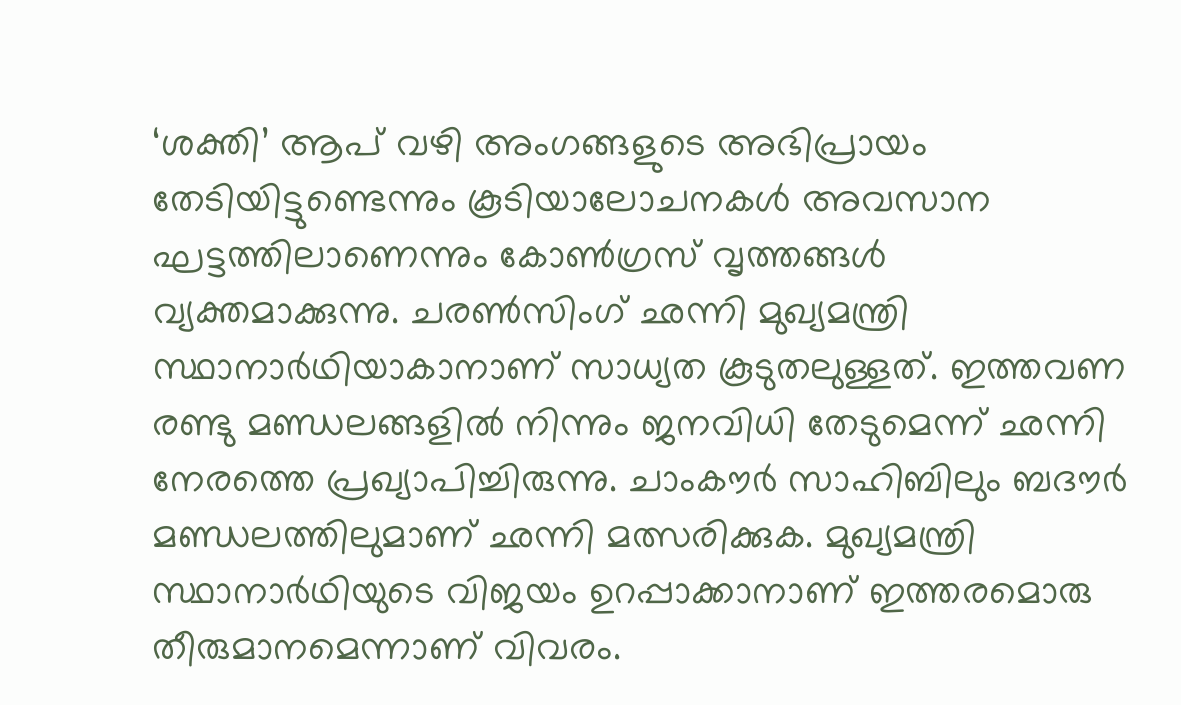‘ശക്തി’ ആപ് വഴി അംഗങ്ങളുടെ അഭിപ്രായം തേടിയിട്ടുണ്ടെന്നും കൂടിയാലോചനകൾ അവസാന ഘട്ടത്തിലാണെന്നും കോൺഗ്രസ് വൃത്തങ്ങൾ വ്യക്തമാക്കുന്നു. ചരൺസിംഗ് ഛന്നി മുഖ്യമന്ത്രി സ്ഥാനാർഥിയാകാനാണ് സാധ്യത കൂടുതലുള്ളത്. ഇത്തവണ രണ്ടു മണ്ഡലങ്ങളിൽ നിന്നും ജനവിധി തേടുമെന്ന് ഛന്നി നേരത്തെ പ്രഖ്യാപിച്ചിരുന്നു. ചാംകൗർ സാഹിബിലും ബദൗർ മണ്ഡലത്തിലുമാണ് ഛന്നി മത്സരിക്കുക. മുഖ്യമന്ത്രി സ്ഥാനാർഥിയുടെ വിജയം ഉറപ്പാക്കാനാണ് ഇത്തരമൊരു തീരുമാനമെന്നാണ് വിവരം.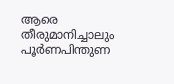ആരെ തീരുമാനിച്ചാലും പൂർണപിന്തുണ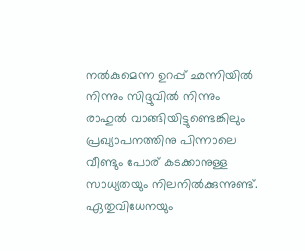നൽകുമെന്ന ഉറപ്പ് ഛന്നിയിൽ നിന്നും സിദ്ദുവിൽ നിന്നും രാഹുൽ വാങ്ങിയിട്ടുണ്ടെങ്കിലും പ്രഖ്യാപനത്തിനു പിന്നാലെ വീണ്ടും പോര് കടക്കാനുള്ള സാധ്യതയും നിലനിൽക്കുന്നുണ്ട്. ഏതുവിധേനയും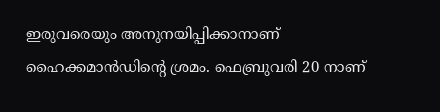ഇരുവരെയും അനുനയിപ്പിക്കാനാണ് ഹൈക്കമാൻഡിന്റെ ശ്രമം. ഫെബ്രുവരി 20 നാണ്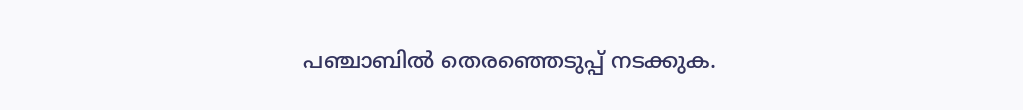പഞ്ചാബിൽ തെരഞ്ഞെടുപ്പ് നടക്കുക.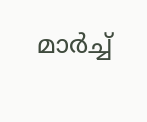മാർച്ച്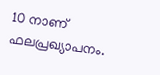10 നാണ് ഫലപ്രഖ്യാപനം.